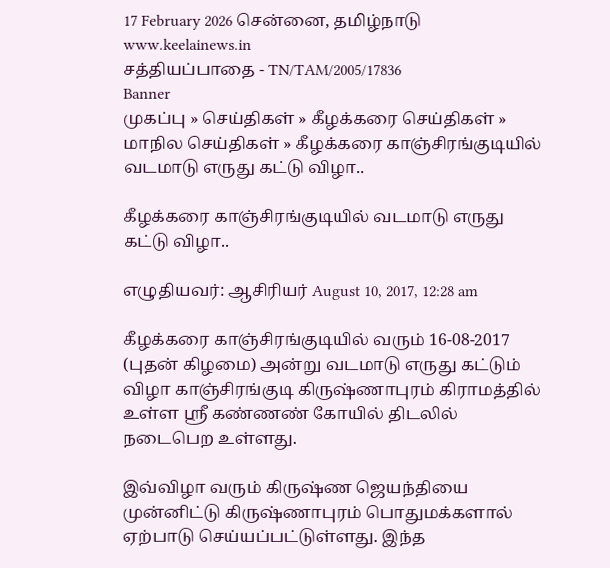17 February 2026 சென்னை, தமிழ்நாடு
www.keelainews.in
சத்தியப்பாதை - TN/TAM/2005/17836
Banner
முகப்பு » செய்திகள் » கீழக்கரை செய்திகள் » மாநில செய்திகள் » கீழக்கரை காஞ்சிரங்குடியில் வடமாடு எருது கட்டு விழா..

கீழக்கரை காஞ்சிரங்குடியில் வடமாடு எருது கட்டு விழா..

எழுதியவர்: ஆசிரியர் August 10, 2017, 12:28 am

கீழக்கரை காஞ்சிரங்குடியில் வரும் 16-08-2017 (புதன் கிழமை) அன்று வடமாடு எருது கட்டும் விழா காஞ்சிரங்குடி கிருஷ்ணாபுரம் கிராமத்தில் உள்ள ஶ்ரீ கண்ணண் கோயில் திடலில் நடைபெற உள்ளது.

இவ்விழா வரும் கிருஷ்ண ஜெயந்தியை முன்னிட்டு கிருஷ்ணாபுரம் பொதுமக்களால் ஏற்பாடு செய்யப்பட்டுள்ளது. இந்த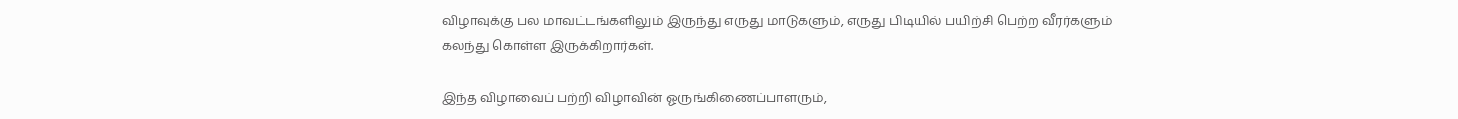விழாவுக்கு பல மாவட்டங்களிலும் இருந்து எருது மாடுகளும், எருது பிடியில் பயிற்சி பெற்ற வீரர்களும் கலந்து கொள்ள இருக்கிறார்கள்.

இந்த விழாவைப் பற்றி விழாவின் ஓருங்கிணைப்பாளரும்,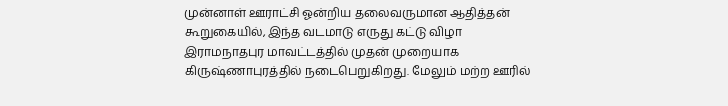முன்னாள் ஊராட்சி ஓன்றிய தலைவருமான ஆதித்தன் கூறுகையில், இந்த வடமாடு எருது கட்டு விழா இராமநாதபுர மாவட்டத்தில் முதன் முறையாக கிருஷ்ணாபுரத்தில் நடைபெறுகிறது. மேலும் மற்ற ஊரில்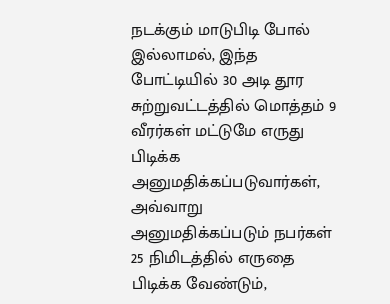நடக்கும் மாடுபிடி போல் இல்லாமல், இந்த போட்டியில் 30 அடி தூர சுற்றுவட்டத்தில் மொத்தம் 9 வீரர்கள் மட்டுமே எருது பிடிக்க அனுமதிக்கப்படுவார்கள், அவ்வாறு அனுமதிக்கப்படும் நபர்கள் 25 நிமிடத்தில் எருதை பிடிக்க வேண்டும்,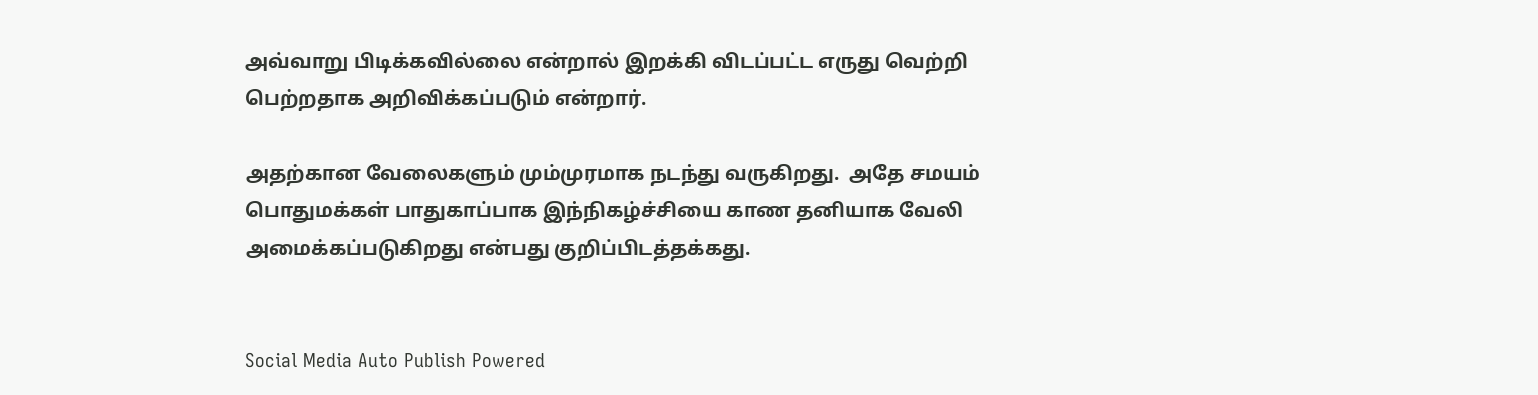அவ்வாறு பிடிக்கவில்லை என்றால் இறக்கி விடப்பட்ட எருது வெற்றி பெற்றதாக அறிவிக்கப்படும் என்றார்.

அதற்கான வேலைகளும் மும்முரமாக நடந்து வருகிறது.  அதே சமயம் பொதுமக்கள் பாதுகாப்பாக இந்நிகழ்ச்சியை காண தனியாக வேலி அமைக்கப்படுகிறது என்பது குறிப்பிடத்தக்கது.


Social Media Auto Publish Powered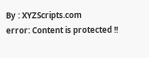By : XYZScripts.com
error: Content is protected !!